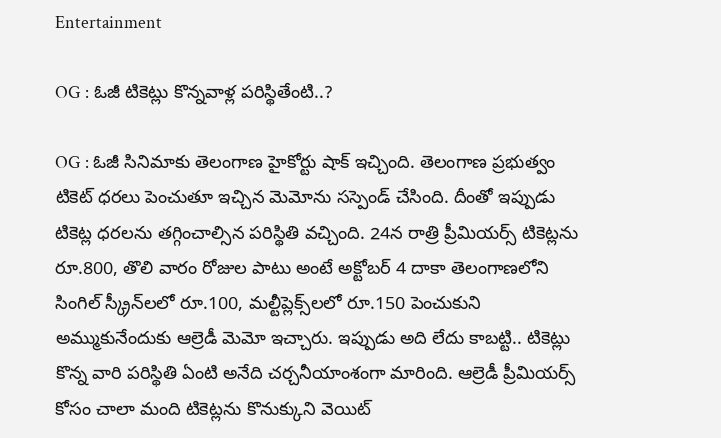Entertainment

OG : ఓజీ టికెట్లు కొన్నవాళ్ల పరిస్థితేంటి..?

OG : ఓజీ సినిమాకు తెలంగాణ హైకోర్టు షాక్ ఇచ్చింది. తెలంగాణ ప్రభుత్వం టికెట్ ధరలు పెంచుతూ ఇచ్చిన మెమోను సస్పెండ్ చేసింది. దీంతో ఇప్పుడు టికెట్ల ధరలను తగ్గించాల్సిన పరిస్థితి వచ్చింది. 24న రాత్రి ప్రీమియర్స్ టికెట్లను రూ.800, తొలి వారం రోజుల పాటు అంటే అక్టోబర్ 4 దాకా తెలంగాణలోని సింగిల్ స్క్రీన్‌లలో రూ.100, మల్టీప్లెక్స్‌లలో రూ.150 పెంచుకుని అమ్ముకునేందుకు ఆల్రెడీ మెమో ఇచ్చారు. ఇప్పుడు అది లేదు కాబట్టి.. టికెట్లు కొన్న వారి పరిస్థితి ఏంటి అనేది చర్చనీయాంశంగా మారింది. ఆల్రెడీ ప్రీమియర్స్ కోసం చాలా మంది టికెట్లను కొనుక్కుని వెయిట్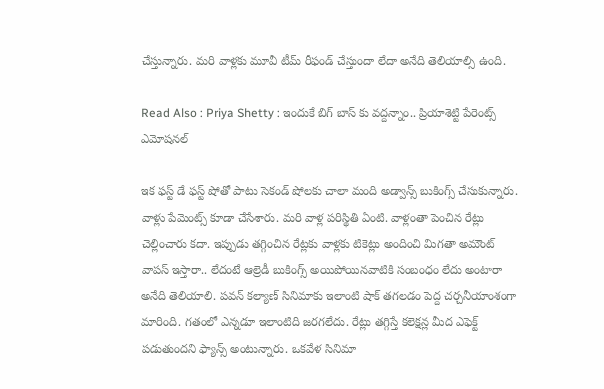చేస్తున్నారు. మరి వాళ్లకు మూవీ టీమ్ రీఫండ్ చేస్తుందా లేదా అనేది తెలియాల్సి ఉంది.

Read Also : Priya Shetty : ఇందుకే బిగ్ బాస్ కు వద్దన్నాం.. ప్రియాశెట్టి పేరెంట్స్ ఎమోషనల్

ఇక ఫస్ట్ డే ఫస్ట్ షోతో పాటు సెకండ్ షోలకు చాలా మంది అడ్వాన్స్ బుకింగ్స్ చేసుకున్నారు. వాళ్లు పేమెంట్స్ కూడా చేసేశారు. మరి వాళ్ల పరిస్థితి ఏంటి. వాళ్లంతా పెంచిన రేట్లు చెల్లించారు కదా. ఇప్పుడు తగ్గించిన రేట్లకు వాళ్లకు టికెట్లు అందించి మిగతా అమౌంట్ వాపస్ ఇస్తారా.. లేదంటే ఆల్రెడీ బుకింగ్స్ అయిపోయినవాటికి సంబంధం లేదు అంటారా అనేది తెలియాలి. పవన్ కల్యాణ్‌ సినిమాకు ఇలాంటి షాక్ తగలడం పెద్ద చర్చనీయాంశంగా మారింది. గతంలో ఎన్నడూ ఇలాంటిది జరగలేదు. రేట్లు తగ్గిస్తే కలెక్షన్ల మీద ఎఫెక్ట్ పడుతుందని ఫ్యాన్స్ అంటున్నారు. ఒకవేళ సినిమా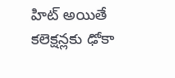హిట్ అయితే కలెక్షన్లకు ఢోకా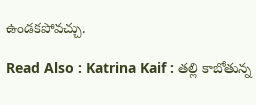ఉండకపోవచ్చు.

Read Also : Katrina Kaif : తల్లి కాబోతున్న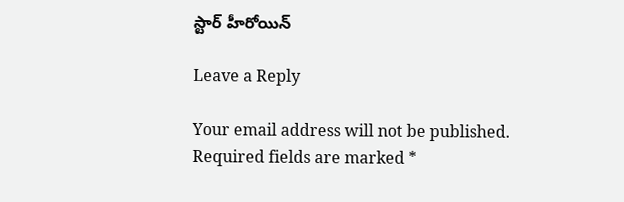స్టార్ హీరోయిన్

Leave a Reply

Your email address will not be published. Required fields are marked *